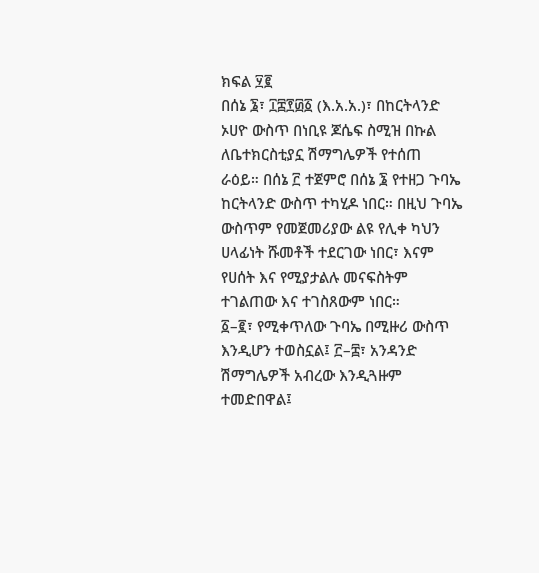ክፍል ፶፪
በሰኔ ፮፣ ፲፰፻፴፩ (እ.አ.አ.)፣ በከርትላንድ ኦሀዮ ውስጥ በነቢዩ ጆሴፍ ስሚዝ በኩል ለቤተክርስቲያኗ ሽማግሌዎች የተሰጠ ራዕይ። በሰኔ ፫ ተጀምሮ በሰኔ ፮ የተዘጋ ጉባኤ ከርትላንድ ውስጥ ተካሂዶ ነበር። በዚህ ጉባኤ ውስጥም የመጀመሪያው ልዩ የሊቀ ካህን ሀላፊነት ሹመቶች ተደርገው ነበር፣ እናም የሀሰት እና የሚያታልሉ መናፍስትም ተገልጠው እና ተገስጸውም ነበር።
፩–፪፣ የሚቀጥለው ጉባኤ በሚዙሪ ውስጥ እንዲሆን ተወስኗል፤ ፫–፰፣ አንዳንድ ሽማግሌዎች አብረው እንዲጓዙም ተመድበዋል፤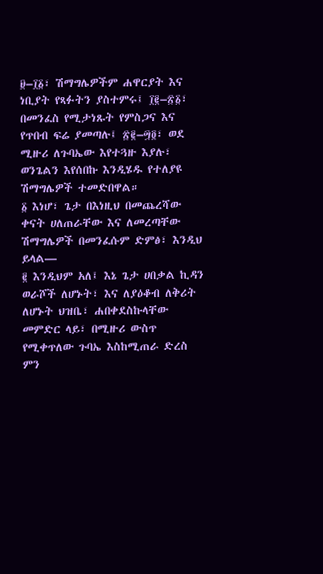፱–፲፩፣ ሽማግሌዎችም ሐዋርያት እና ነቢያት የጻፉትን ያስተምሩ፤ ፲፪–፳፩፣ በመንፈስ የሚታነጹት የምስጋና እና የጥበብ ፍሬ ያመጣሉ፤ ፳፪–፵፬፣ ወደ ሚዙሪ ለጉባኤው እየተጓዙ እያሉ፣ ወንጌልን እየሰበኩ እንዲሄዱ የተለያዩ ሽማግሌዎች ተመድበዋል።
፩ እነሆ፣ ጌታ በእነዚህ በመጨረሻው ቀናት ሀለጠራቸው እና ለመረጣቸው ሽማግሌዎች በመንፈሱም ድምፅ፣ እንዲህ ይላል—
፪ እንዲህም አለ፤ እኔ ጌታ ሀበቃል ኪዳን ወራሾች ለሆኑት፣ እና ለያዕቆብ ለቅሪት ለሆኑት ህዝቤ፣ ሐበቀደስኩላቸው መምድር ላይ፣ በሚዙሪ ውስጥ የሚቀጥለው ጉባኤ እስከሚጠራ ድረስ ምን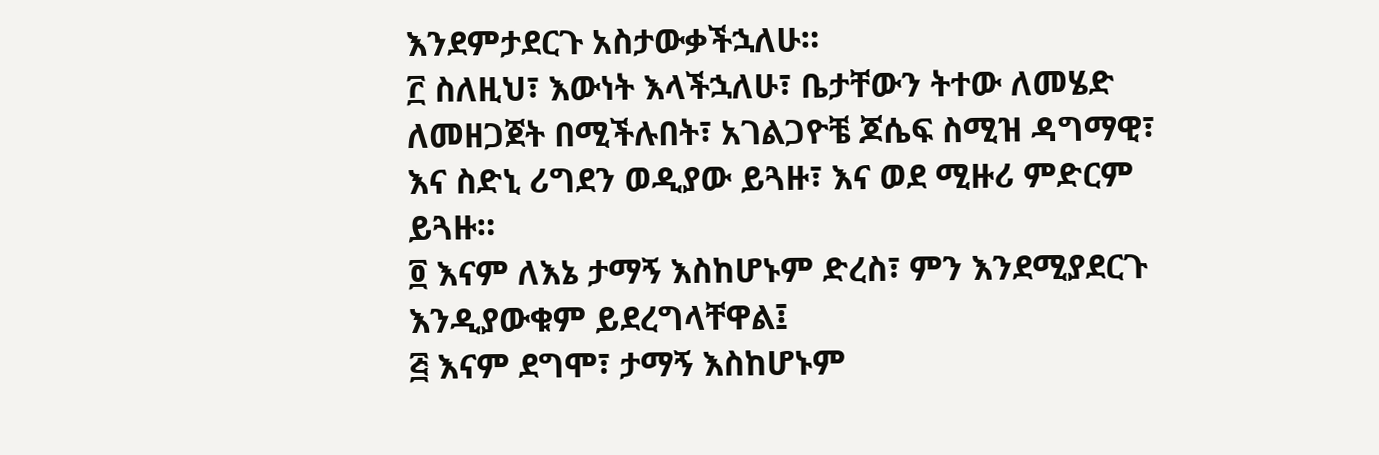እንደምታደርጉ አስታውቃችኋለሁ።
፫ ስለዚህ፣ እውነት እላችኋለሁ፣ ቤታቸውን ትተው ለመሄድ ለመዘጋጀት በሚችሉበት፣ አገልጋዮቼ ጆሴፍ ስሚዝ ዳግማዊ፣ እና ስድኒ ሪግደን ወዲያው ይጓዙ፣ እና ወደ ሚዙሪ ምድርም ይጓዙ።
፬ እናም ለእኔ ታማኝ እስከሆኑም ድረስ፣ ምን እንደሚያደርጉ እንዲያውቁም ይደረግላቸዋል፤
፭ እናም ደግሞ፣ ታማኝ እስከሆኑም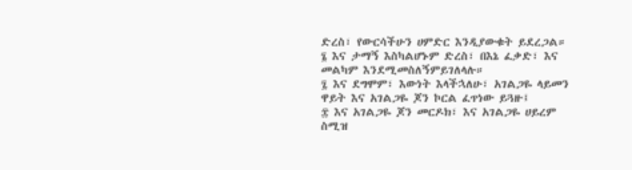ድረስ፣ የውርሳችሁን ሀምድር እንዲያውቁት ይደረጋል።
፮ እና ታማኝ እስካልሆኑም ድረስ፣ በእኔ ፈቃድ፣ እና መልካም እንደሚመስለኝምይገለላሉ።
፯ እና ደግሞም፣ እውነት እላችኋለሁ፣ አገልጋዬ ላይመን ዋይት እና አገልጋዬ ጆን ኮርል ፈጥነው ይጓዙ፤
፰ እና አገልጋዬ ጆን መርዶክ፣ እና አገልጋዬ ሀይረም ስሚዝ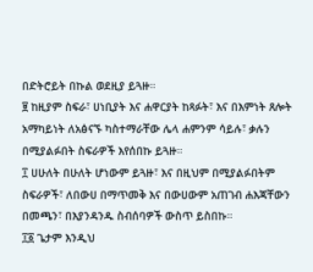በድትሮይት በኩል ወደዚያ ይጓዙ።
፱ ከዚያም ስፍራ፣ ሀነቢያት እና ሐዋርያት ከጻፉት፣ እና በእምነት ጸሎት አማካይነት ለአፅናኙ ካስተማራቸው ሌላ ሐምንም ሳይሉ፣ ቃሉን በሚያልፉበት ስፍራዎች እየሰበኩ ይጓዙ።
፲ ሀሁለት በሁለት ሆነውም ይጓዙ፣ እና በዚህም በሚያልፉበትም ስፍራዎች፣ ለበውሀ በማጥመቅ እና በውሀውም አጠገብ ሐእጃቸውን በመጫን፣ በእያንዳንዱ ስብሰባዎች ውስጥ ይስበኩ።
፲፩ ጌታም እንዲህ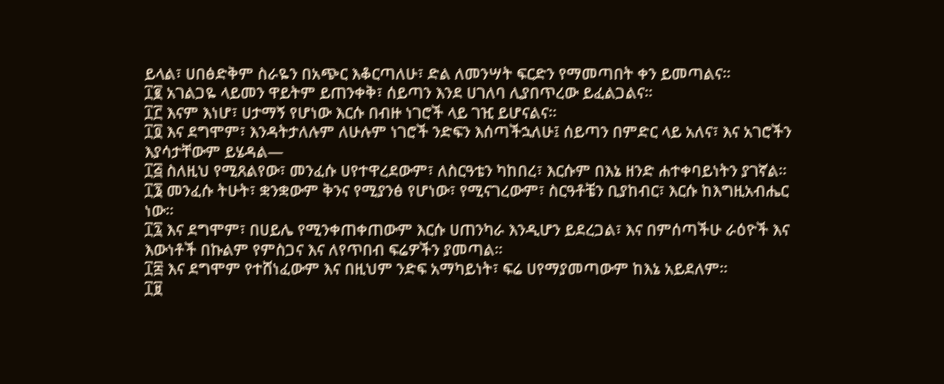ይላል፣ ሀበፅድቅም ስራዬን በአጭር እቆርጣለሁ፣ ድል ለመንሣት ፍርድን የማመጣበት ቀን ይመጣልና።
፲፪ አገልጋዬ ላይመን ዋይትም ይጠንቀቅ፣ ሰይጣን እንደ ሀገለባ ሊያበጥረው ይፈልጋልና።
፲፫ እናም እነሆ፣ ሀታማኝ የሆነው እርሱ በብዙ ነገሮች ላይ ገዢ ይሆናልና።
፲፬ እና ደግሞም፣ እንዳትታለሉም ለሁሉም ነገሮች ንድፍን እሰጣችኋለሁ፤ ሰይጣን በምድር ላይ አለና፣ እና አገሮችን እያሳታቸውም ይሄዳል—
፲፭ ስለዚህ የሚጸልየው፣ መንፈሱ ሀየተዋረደውም፣ ለስርዓቴን ካከበረ፣ እርሱም በእኔ ዘንድ ሐተቀባይነትን ያገኛል።
፲፮ መንፈሱ ትሁት፣ ቋንቋውም ቅንና የሚያንፅ የሆነው፣ የሚናገረውም፣ ስርዓቶቼን ቢያከብር፣ እርሱ ከእግዚአብሔር ነው።
፲፯ እና ደግሞም፣ በሀይሌ የሚንቀጠቀጠውም እርሱ ሀጠንካራ እንዲሆን ይደረጋል፣ እና በምሰጣችሁ ራዕዮች እና እውነቶች በኩልም የምስጋና እና ለየጥበብ ፍሬዎችን ያመጣል።
፲፰ እና ደግሞም የተሸነፈውም እና በዚህም ንድፍ አማካይነት፣ ፍሬ ሀየማያመጣውም ከእኔ አይደለም።
፲፱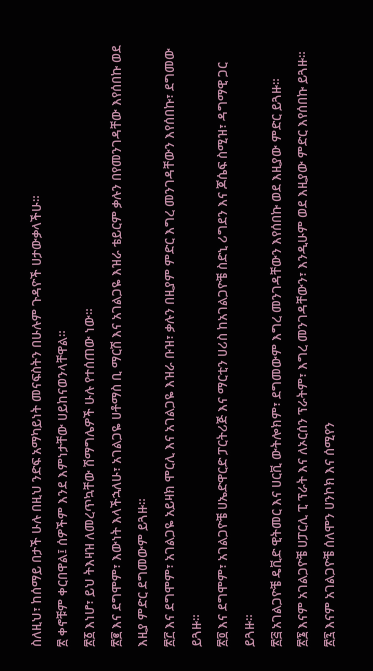ስለዚህ፣ ከሰማይ በታች ሁሉ በዚህ ንድፍ አማካይነት መናፍስትን በሁሉም ጉዳዮች ሀታውቃላችሁ።
፳ ቀኖቹም ቀርበዋል፤ ሰዎችም እንደ እምነታቸው ሀይከናወንላቸዋል።
፳፩ እነሆ፣ ይህ ትእዛዝ ለመረጥኳቸው ሽማግሌዎች ሁሉ የተሰጠው ነው።
፳፪ እና ደግሞም፣ እውነት እላችኋለሁ፣ አገልጋዬ ሀቶማስ ቢ ማርሽ እና አገልጋዬ እዝራ ቴይርም ቃሉን በየመንገዳቸው እየሰበኩ ወደ እዚያ ምድር ደግመውም ይጓዙ።
፳፫ እና ደግሞም፣ አገልጋዬ አይዛክ ሞርሊ እና አገልጋዬ እዝራ ቡዝ፣ ቃሉን በዚያም ምድር እግረ መንገዳቸውን እየሰበኩ፣ ደግመው ይጓዙ።
፳፬ እና ደግሞም፣ አገልጋዮቼ ሀኤድዋርድ ፓርትሪጅ እና ማርቲን ሀሪስ ከአገልጋዮቼ ስድኒ ሪግደን እና ጆሴፍ ስሚዝ፣ ዳግማዊ ጋር ይጓዙ።
፳፭ አገልጋዮቼ ዴቪድ ዊትመር እና ሀርቪ ውትሎክም፣ ደግመውም እግረ መንገዳቸውን እየሰበኩ ወደ እዚያው ምድር ይጓዙ።
፳፮ እናም አገልጋዮቼ ሀፓርሊ ፒ ፕራት እና ለኦርሰን ፕራትም፣ እግረ መንገዳቸውን፣ እንዲሁም ወደ እዚያው ምድር እየሰበኩ ይጓዙ።
፳፯ እናም አገልጋዮቼ ሰለሞን ሀንኮክ እና ሰሚየን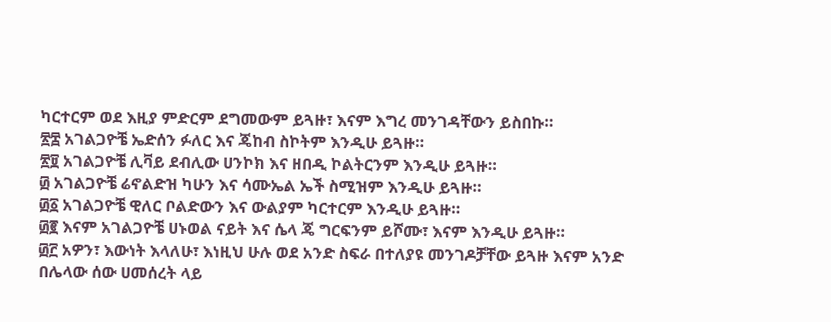ካርተርም ወደ እዚያ ምድርም ደግመውም ይጓዙ፣ እናም እግረ መንገዳቸውን ይስበኩ።
፳፰ አገልጋዮቼ ኤድሰን ፉለር እና ጄከብ ስኮትም እንዲሁ ይጓዙ።
፳፱ አገልጋዮቼ ሊቫይ ደብሊው ሀንኮክ እና ዘበዲ ኮልትርንም እንዲሁ ይጓዙ።
፴ አገልጋዮቼ ሬኖልድዝ ካሁን እና ሳሙኤል ኤች ስሚዝም እንዲሁ ይጓዙ።
፴፩ አገልጋዮቼ ዊለር ቦልድውን እና ውልያም ካርተርም እንዲሁ ይጓዙ።
፴፪ እናም አገልጋዮቼ ሀኑወል ናይት እና ሴላ ጄ ግርፍንም ይሾሙ፣ እናም እንዲሁ ይጓዙ።
፴፫ አዎን፣ እውነት እላለሁ፣ እነዚህ ሁሉ ወደ አንድ ስፍራ በተለያዩ መንገዶቻቸው ይጓዙ እናም አንድ በሌላው ሰው ሀመሰረት ላይ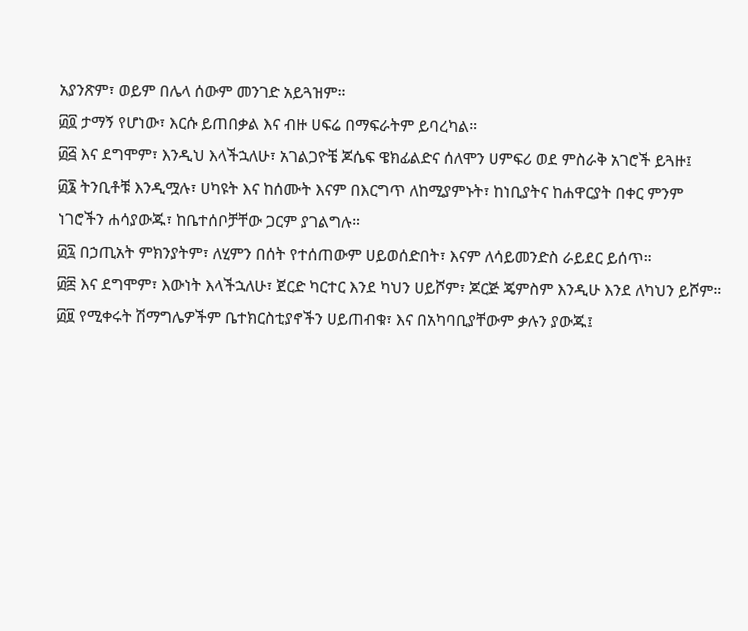አያንጽም፣ ወይም በሌላ ሰውም መንገድ አይጓዝም።
፴፬ ታማኝ የሆነው፣ እርሱ ይጠበቃል እና ብዙ ሀፍሬ በማፍራትም ይባረካል።
፴፭ እና ደግሞም፣ እንዲህ እላችኋለሁ፣ አገልጋዮቼ ጆሴፍ ዌክፊልድና ሰለሞን ሀምፍሪ ወደ ምስራቅ አገሮች ይጓዙ፤
፴፮ ትንቢቶቹ እንዲሟሉ፣ ሀካዩት እና ከሰሙት እናም በእርግጥ ለከሚያምኑት፣ ከነቢያትና ከሐዋርያት በቀር ምንም ነገሮችን ሐሳያውጁ፣ ከቤተሰቦቻቸው ጋርም ያገልግሉ።
፴፯ በኃጢአት ምክንያትም፣ ለሂምን በሰት የተሰጠውም ሀይወሰድበት፣ እናም ለሳይመንድስ ራይደር ይሰጥ።
፴፰ እና ደግሞም፣ እውነት እላችኋለሁ፣ ጀርድ ካርተር እንደ ካህን ሀይሾም፣ ጆርጅ ጄምስም እንዲሁ እንደ ለካህን ይሾም።
፴፱ የሚቀሩት ሽማግሌዎችም ቤተክርስቲያኖችን ሀይጠብቁ፣ እና በአካባቢያቸውም ቃሉን ያውጁ፤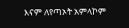እናም ለየጣኦት አምላኮም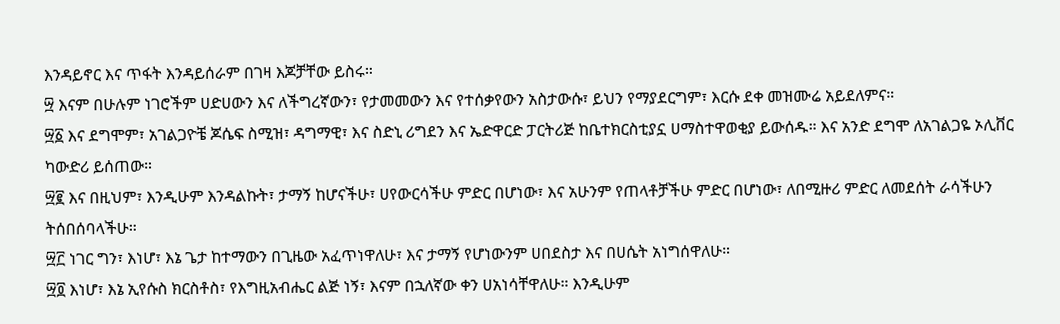እንዳይኖር እና ጥፋት እንዳይሰራም በገዛ እጆቻቸው ይስሩ።
፵ እናም በሁሉም ነገሮችም ሀድሀውን እና ለችግረኛውን፣ የታመመውን እና የተሰቃየውን አስታውሱ፣ ይህን የማያደርግም፣ እርሱ ደቀ መዝሙሬ አይደለምና።
፵፩ እና ደግሞም፣ አገልጋዮቼ ጆሴፍ ስሚዝ፣ ዳግማዊ፣ እና ስድኒ ሪግደን እና ኤድዋርድ ፓርትሪጅ ከቤተክርስቲያኗ ሀማስተዋወቂያ ይውሰዱ። እና አንድ ደግሞ ለአገልጋዬ ኦሊቨር ካውድሪ ይሰጠው።
፵፪ እና በዚህም፣ እንዲሁም እንዳልኩት፣ ታማኝ ከሆናችሁ፣ ሀየውርሳችሁ ምድር በሆነው፣ እና አሁንም የጠላቶቻችሁ ምድር በሆነው፣ ለበሚዙሪ ምድር ለመደሰት ራሳችሁን ትሰበሰባላችሁ።
፵፫ ነገር ግን፣ እነሆ፣ እኔ ጌታ ከተማውን በጊዜው አፈጥነዋለሁ፣ እና ታማኝ የሆነውንም ሀበደስታ እና በሀሴት አነግሰዋለሁ።
፵፬ እነሆ፣ እኔ ኢየሱስ ክርስቶስ፣ የእግዚአብሔር ልጅ ነኝ፣ እናም በኋለኛው ቀን ሀአነሳቸዋለሁ። እንዲሁም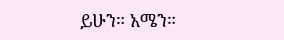ይሁን። አሜን።